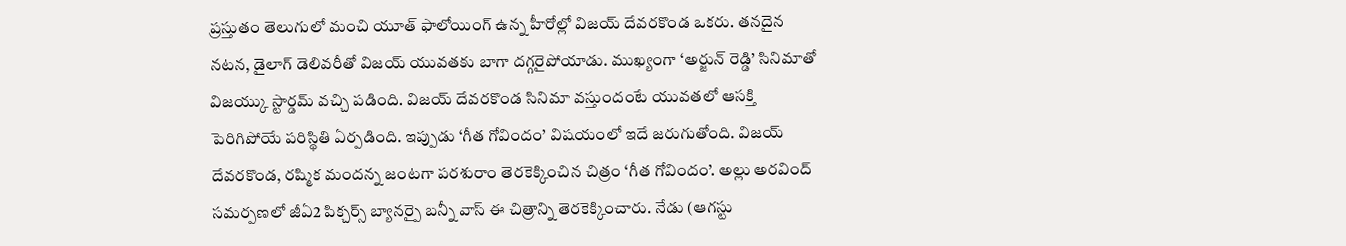ప్రస్తుతం తెలుగులో మంచి యూత్ ఫాలోయింగ్ ఉన్న హీరోల్లో విజయ్ దేవరకొండ ఒకరు. తనదైన నటన, డైలాగ్ డెలివరీతో విజయ్ యువతకు బాగా దగ్గరైపోయాడు. ముఖ్యంగా ‘అర్జున్ రెడ్డి’ సినిమాతో విజయ్కు స్టార్డమ్ వచ్చి పడింది. విజయ్ దేవరకొండ సినిమా వస్తుందంటే యువతలో ఆసక్తి పెరిగిపోయే పరిస్థితి ఏర్పడింది. ఇప్పుడు ‘గీత గోవిందం’ విషయంలో ఇదే జరుగుతోంది. విజయ్ దేవరకొండ, రష్మిక మందన్న జంటగా పరశురాం తెరకెక్కించిన చిత్రం ‘గీత గోవిందం’. అల్లు అరవింద్ సమర్పణలో జీఏ2 పిక్చర్స్ బ్యానర్పై బన్నీ వాస్ ఈ చిత్రాన్ని తెరకెక్కించారు. నేడు (ఆగస్టు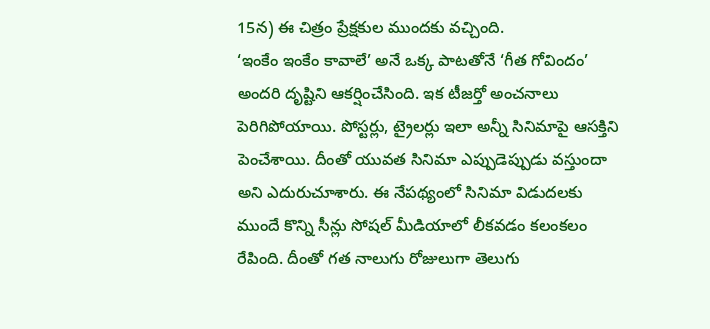15న) ఈ చిత్రం ప్రేక్షకుల ముందకు వచ్చింది.
‘ఇంకేం ఇంకేం కావాలే’ అనే ఒక్క పాటతోనే ‘గీత గోవిందం’ అందరి దృష్టిని ఆకర్షించేసింది. ఇక టీజర్తో అంచనాలు పెరిగిపోయాయి. పోస్టర్లు, ట్రైలర్లు ఇలా అన్నీ సినిమాపై ఆసక్తిని పెంచేశాయి. దీంతో యువత సినిమా ఎప్పుడెప్పుడు వస్తుందా అని ఎదురుచూశారు. ఈ నేపథ్యంలో సినిమా విడుదలకు ముందే కొన్ని సీన్లు సోషల్ మీడియాలో లీకవడం కలంకలం రేపింది. దీంతో గత నాలుగు రోజులుగా తెలుగు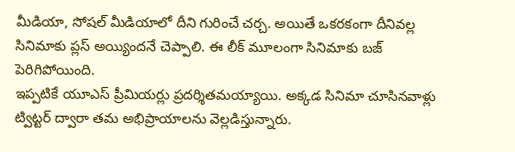మీడియా, సోషల్ మీడియాలో దీని గురించే చర్చ. అయితే ఒకరకంగా దీనివల్ల సినిమాకు ప్లస్ అయ్యిందనే చెప్పాలి. ఈ లీక్ మూలంగా సినిమాకు బజ్ పెరిగిపోయింది.
ఇప్పటికే యూఎస్ ప్రీమియర్లు ప్రదర్శితమయ్యాయి. అక్కడ సినిమా చూసినవాళ్లు ట్విట్టర్ ద్వారా తమ అభిప్రాయాలను వెల్లడిస్తున్నారు.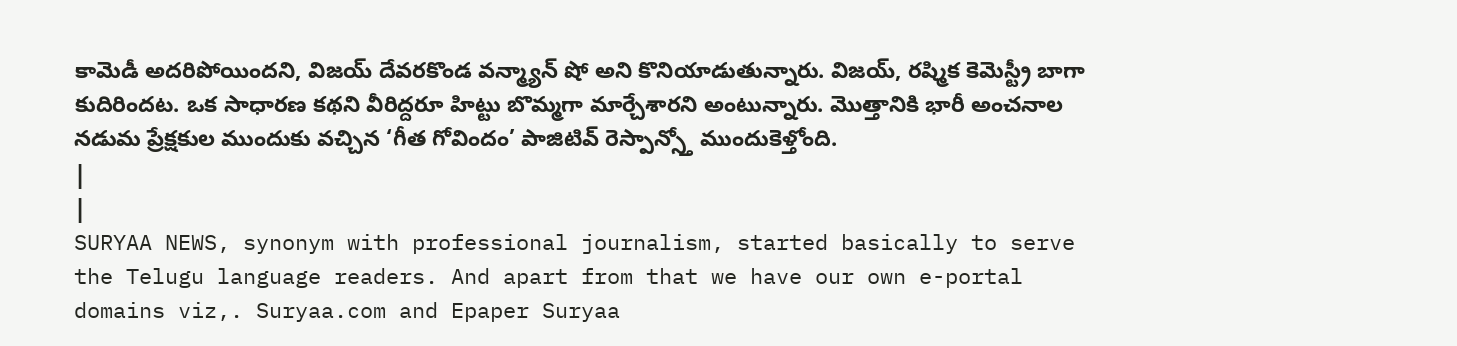కామెడీ అదరిపోయిందని, విజయ్ దేవరకొండ వన్మ్యాన్ షో అని కొనియాడుతున్నారు. విజయ్, రష్మిక కెమెస్ట్రీ బాగా కుదిరిందట. ఒక సాధారణ కథని వీరిద్దరూ హిట్టు బొమ్మగా మార్చేశారని అంటున్నారు. మొత్తానికి భారీ అంచనాల నడుమ ప్రేక్షకుల ముందుకు వచ్చిన ‘గీత గోవిందం’ పాజిటివ్ రెస్పాన్స్తో ముందుకెళ్తోంది.
|
|
SURYAA NEWS, synonym with professional journalism, started basically to serve the Telugu language readers. And apart from that we have our own e-portal domains viz,. Suryaa.com and Epaper Suryaa